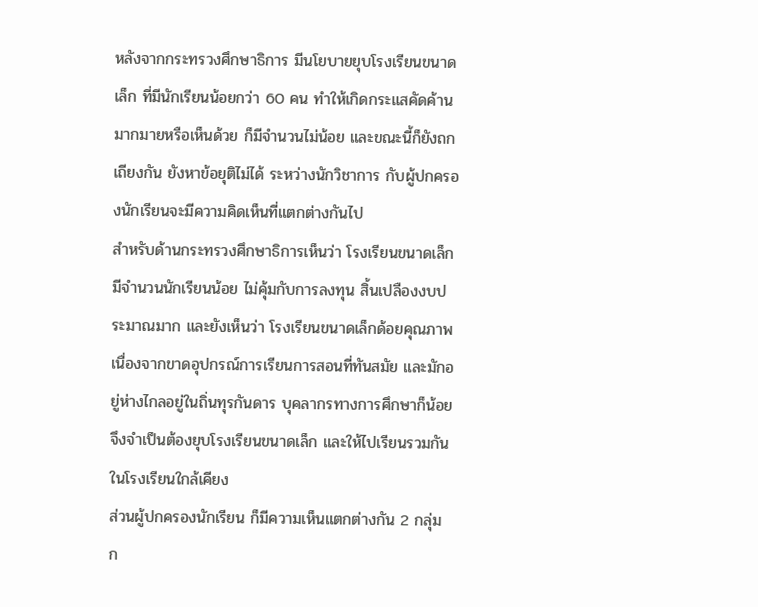หลังจากกระทรวงศึกษาธิการ มีนโยบายยุบโรงเรียนขนาดเล็ก ที่มีนักเรียนน้อยกว่า 60 คน ทำให้เกิดกระแสคัดค้านมากมายหรือเห็นด้วย ก็มีจำนวนไม่น้อย และขณะนี้ก็ยังถกเถียงกัน ยังหาข้อยุติไม่ได้ ระหว่างนักวิชาการ กับผู้ปกครองนักเรียนจะมีความคิดเห็นที่แตกต่างกันไป
สำหรับด้านกระทรวงศึกษาธิการเห็นว่า โรงเรียนขนาดเล็ก มีจำนวนนักเรียนน้อย ไม่คุ้มกับการลงทุน สิ้นเปลืองงบประมาณมาก และยังเห็นว่า โรงเรียนขนาดเล็กด้อยคุณภาพ เนื่องจากขาดอุปกรณ์การเรียนการสอนที่ทันสมัย และมักอยู่ห่างไกลอยู่ในถิ่นทุรกันดาร บุคลากรทางการศึกษาก็น้อย จึงจำเป็นต้องยุบโรงเรียนขนาดเล็ก และให้ไปเรียนรวมกัน ในโรงเรียนใกล้เคียง
ส่วนผู้ปกครองนักเรียน ก็มีความเห็นแตกต่างกัน 2 กลุ่ม ก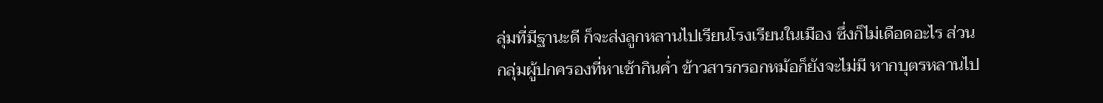ลุ่มที่มีฐานะดี ก็จะส่งลูกหลานไปเรียนโรงเรียนในเมือง ซึ่งก็ไม่เดือดอะไร ส่วนกลุ่มผู้ปกครองที่หาเช้ากินค่ำ ข้าวสารกรอกหม้อก็ยังจะไม่มี หากบุตรหลานไป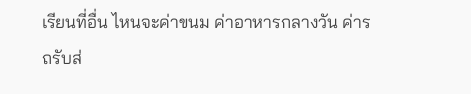เรียนที่อื่น ไหนจะค่าขนม ค่าอาหารกลางวัน ค่ารถรับส่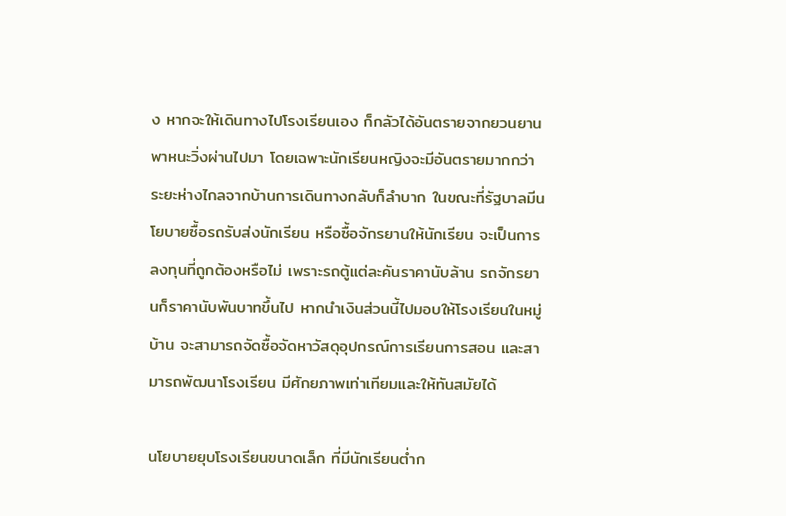ง หากจะให้เดินทางไปโรงเรียนเอง ก็กลัวได้อันตรายจากยวนยานพาหนะวิ่งผ่านไปมา โดยเฉพาะนักเรียนหญิงจะมีอันตรายมากกว่า ระยะห่างไกลจากบ้านการเดินทางกลับก็ลำบาก ในขณะที่รัฐบาลมีนโยบายซื้อรถรับส่งนักเรียน หรือซื้อจักรยานให้นักเรียน จะเป็นการลงทุนที่ถูกต้องหรือไม่ เพราะรถตู้แต่ละคันราคานับล้าน รถจักรยานก็ราคานับพันบาทขึ้นไป หากนำเงินส่วนนี้ไปมอบให้โรงเรียนในหมู่บ้าน จะสามารถจัดซื้อจัดหาวัสดุอุปกรณ์การเรียนการสอน และสามารถพัฒนาโรงเรียน มีศักยภาพเท่าเทียมและให้ทันสมัยได้

นโยบายยุบโรงเรียนขนาดเล็ก ที่มีนักเรียนต่ำก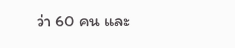ว่า 60 คน และ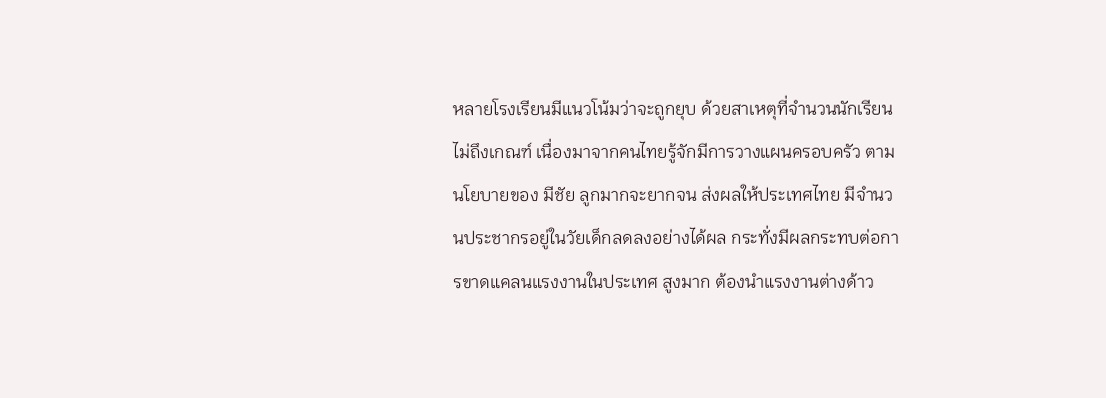หลายโรงเรียนมีแนวโน้มว่าจะถูกยุบ ด้วยสาเหตุที่จำนวนนักเรียนไม่ถึงเกณฑ์ เนื่องมาจากคนไทยรู้จักมีการวางแผนครอบครัว ตามนโยบายของ มีชัย ลูกมากจะยากจน ส่งผลให้ประเทศไทย มีจำนวนประชากรอยู่ในวัยเด็กลดลงอย่างได้ผล กระทั่งมีผลกระทบต่อการขาดแคลนแรงงานในประเทศ สูงมาก ต้องนำแรงงานต่างด้าว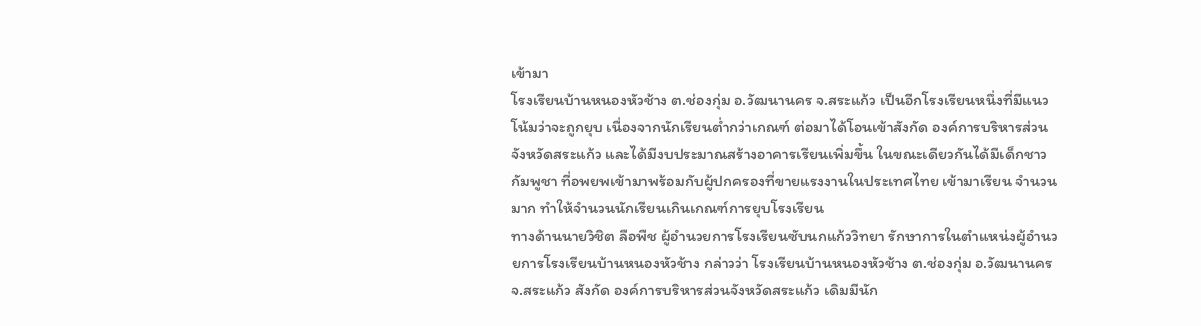เข้ามา
โรงเรียนบ้านหนองหัวช้าง ต.ช่องกุ่ม อ.วัฒนานคร จ.สระแก้ว เป็นอีกโรงเรียนหนึ่งที่มีแนวโน้มว่าจะถูกยุบ เนื่องจากนักเรียนต่ำกว่าเกณฑ์ ต่อมาได้โอนเข้าสังกัด องค์การบริหารส่วนจังหวัดสระแก้ว และได้มีงบประมาณสร้างอาคารเรียนเพิ่มขึ้น ในขณะเดียวกันได้มีเด็กชาวกัมพูชา ที่อพยพเข้ามาพร้อมกับผู้ปกครองที่ขายแรงงานในประเทศไทย เข้ามาเรียน จำนวนมาก ทำให้จำนวนนักเรียนเกินเกณฑ์การยุบโรงเรียน
ทางด้านนายวิชิต ลือพืช ผู้อำนวยการโรงเรียนซับนกแก้ววิทยา รักษาการในตำแหน่งผู้อำนวยการโรงเรียนบ้านหนองหัวช้าง กล่าวว่า โรงเรียนบ้านหนองหัวช้าง ต.ช่องกุ่ม อ.วัฒนานคร จ.สระแก้ว สังกัด องค์การบริหารส่วนจังหวัดสระแก้ว เดิมมีนัก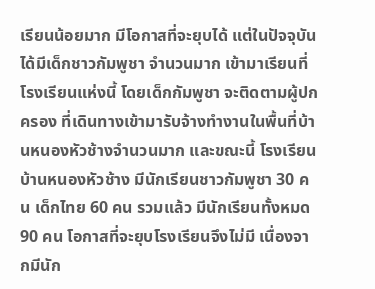เรียนน้อยมาก มีโอกาสที่จะยุบได้ แต่ในปัจจุบันได้มีเด็กชาวกัมพูชา จำนวนมาก เข้ามาเรียนที่โรงเรียนแห่งนี้ โดยเด็กกัมพูชา จะติดตามผู้ปกครอง ที่เดินทางเข้ามารับจ้างทำงานในพื้นที่บ้านหนองหัวช้างจำนวนมาก และขณะนี้ โรงเรียนบ้านหนองหัวช้าง มีนักเรียนชาวกัมพูชา 30 คน เด็กไทย 60 คน รวมแล้ว มีนักเรียนทั้งหมด 90 คน โอกาสที่จะยุบโรงเรียนจึงไม่มี เนื่องจากมีนัก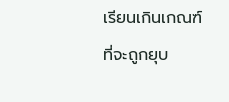เรียนเกินเกณฑ์ ที่จะถูกยุบ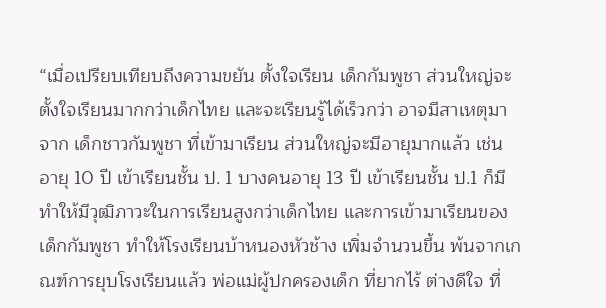“เมื่อเปรียบเทียบถึงความขยัน ตั้งใจเรียน เด็กกัมพูชา ส่วนใหญ่จะตั้งใจเรียนมากกว่าเด็กไทย และจะเรียนรู้ได้เร็วกว่า อาจมีสาเหตุมาจาก เด็กชาวกัมพูชา ที่เข้ามาเรียน ส่วนใหญ่จะมีอายุมากแล้ว เช่น อายุ 10 ปี เข้าเรียนชั้น ป. 1 บางคนอายุ 13 ปี เข้าเรียนชั้น ป.1 ก็มี ทำให้มีวุฒิภาวะในการเรียนสูงกว่าเด็กไทย และการเข้ามาเรียนของเด็กกัมพูชา ทำให้โรงเรียนบ้าหนองหัวช้าง เพิ่มจำนวนขึ้น พ้นจากเกณฑ์การยุบโรงเรียนแล้ว พ่อแม่ผู้ปกครองเด็ก ที่ยากไร้ ต่างดีใจ ที่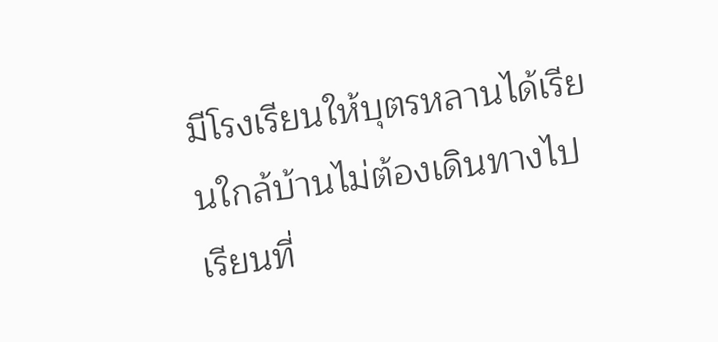มีโรงเรียนให้บุตรหลานได้เรียนใกล้บ้านไม่ต้องเดินทางไปเรียนที่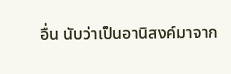อื่น นับว่าเป็นอานิสงค์มาจาก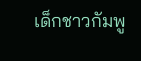เด็กชาวกัมพู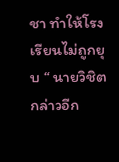ชา ทำให้โรงเรียนไม่ถูกยุบ “ นายวิชิต กล่าวอีก